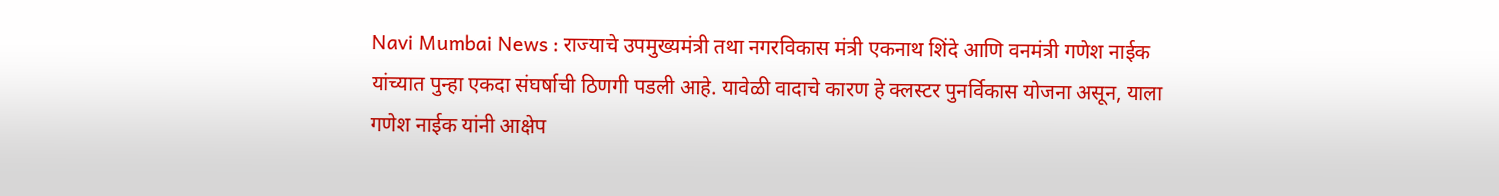Navi Mumbai News : राज्याचे उपमुख्यमंत्री तथा नगरविकास मंत्री एकनाथ शिंदे आणि वनमंत्री गणेश नाईक यांच्यात पुन्हा एकदा संघर्षाची ठिणगी पडली आहे. यावेळी वादाचे कारण हे क्लस्टर पुनर्विकास योजना असून, याला गणेश नाईक यांनी आक्षेप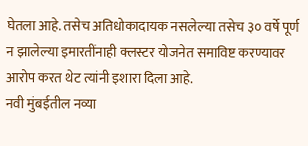घेतला आहे. तसेच अतिधोकादायक नसलेल्या तसेच ३० वर्षे पूर्ण न झालेल्या इमारतींनाही क्लस्टर योजनेत समाविष्ट करण्यावर आरोप करत थेट त्यांनी इशारा दिला आहे.
नवी मुंबईतील नव्या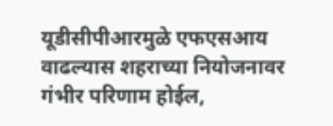यूडीसीपीआरमुळे एफएसआय वाढल्यास शहराच्या नियोजनावर गंभीर परिणाम होईल,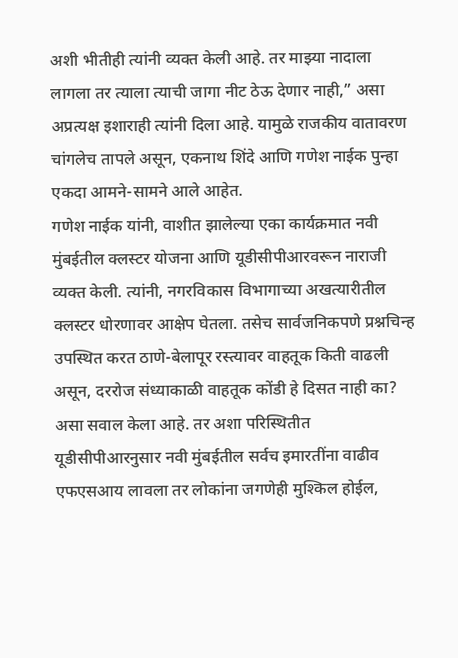अशी भीतीही त्यांनी व्यक्त केली आहे. तर माझ्या नादाला लागला तर त्याला त्याची जागा नीट ठेऊ देणार नाही,” असा अप्रत्यक्ष इशाराही त्यांनी दिला आहे. यामुळे राजकीय वातावरण चांगलेच तापले असून, एकनाथ शिंदे आणि गणेश नाईक पुन्हा एकदा आमने-सामने आले आहेत.
गणेश नाईक यांनी, वाशीत झालेल्या एका कार्यक्रमात नवी मुंबईतील क्लस्टर योजना आणि यूडीसीपीआरवरून नाराजी व्यक्त केली. त्यांनी, नगरविकास विभागाच्या अखत्यारीतील क्लस्टर धोरणावर आक्षेप घेतला. तसेच सार्वजनिकपणे प्रश्नचिन्ह उपस्थित करत ठाणे-बेलापूर रस्त्यावर वाहतूक किती वाढली असून, दररोज संध्याकाळी वाहतूक कोंडी हे दिसत नाही का? असा सवाल केला आहे. तर अशा परिस्थितीत यूडीसीपीआरनुसार नवी मुंबईतील सर्वच इमारतींना वाढीव एफएसआय लावला तर लोकांना जगणेही मुश्किल होईल,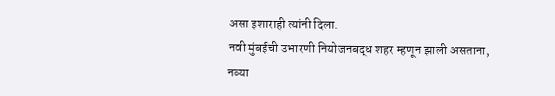असा इशाराही त्यांनी दिला.
नवी मुंबईची उभारणी नियोजनबद्ध शहर म्हणून झाली असताना, नव्या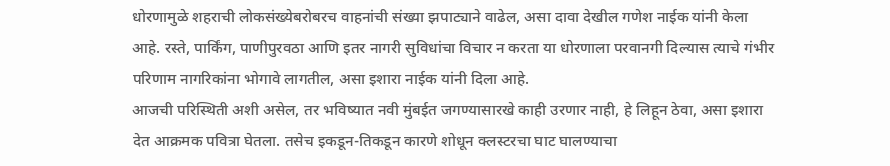धोरणामुळे शहराची लोकसंख्येबरोबरच वाहनांची संख्या झपाट्याने वाढेल, असा दावा देखील गणेश नाईक यांनी केला आहे. रस्ते, पार्किंग, पाणीपुरवठा आणि इतर नागरी सुविधांचा विचार न करता या धोरणाला परवानगी दिल्यास त्याचे गंभीर परिणाम नागरिकांना भोगावे लागतील, असा इशारा नाईक यांनी दिला आहे.
आजची परिस्थिती अशी असेल, तर भविष्यात नवी मुंबईत जगण्यासारखे काही उरणार नाही, हे लिहून ठेवा, असा इशारा देत आक्रमक पवित्रा घेतला. तसेच इकडून-तिकडून कारणे शोधून क्लस्टरचा घाट घालण्याचा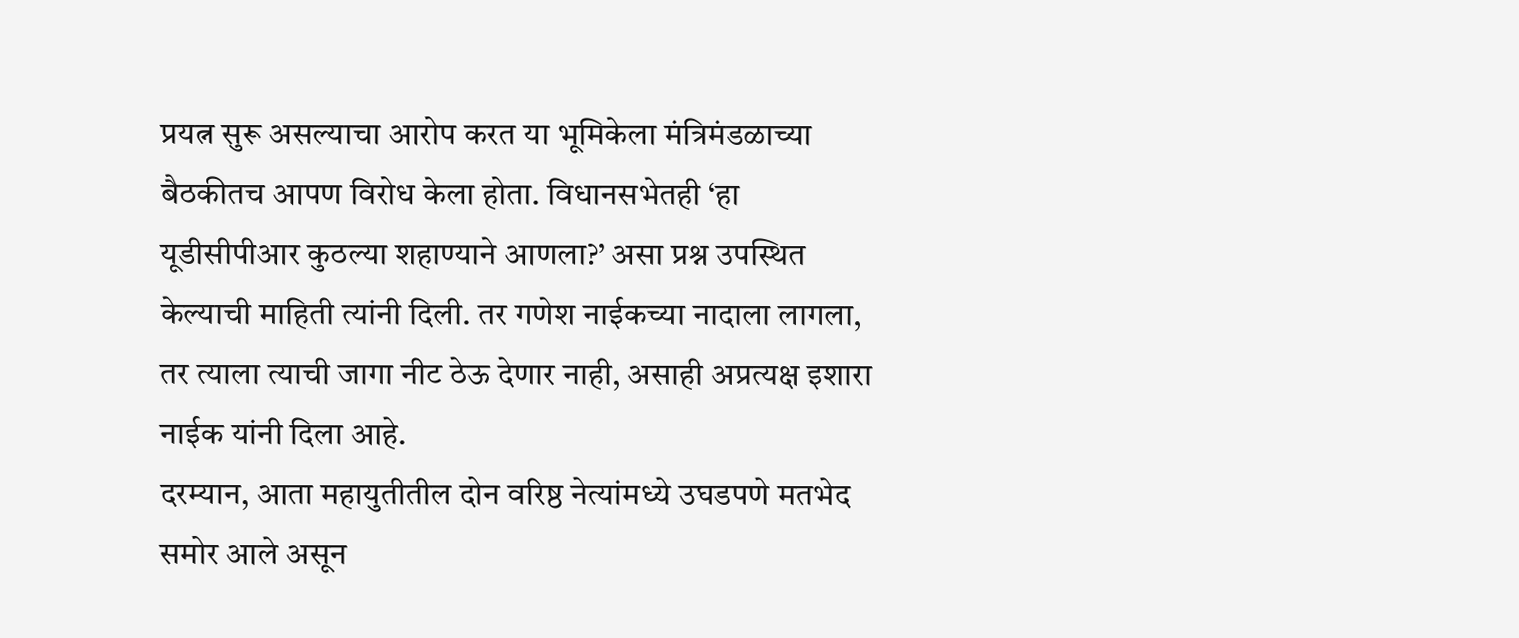प्रयत्न सुरू असल्याचा आरोप करत या भूमिकेला मंत्रिमंडळाच्या बैठकीतच आपण विरोध केला होता. विधानसभेतही ‘हा यूडीसीपीआर कुठल्या शहाण्याने आणला?’ असा प्रश्न उपस्थित केल्याची माहिती त्यांनी दिली. तर गणेश नाईकच्या नादाला लागला, तर त्याला त्याची जागा नीट ठेऊ देणार नाही, असाही अप्रत्यक्ष इशारा नाईक यांनी दिला आहे.
दरम्यान, आता महायुतीतील दोन वरिष्ठ नेत्यांमध्ये उघडपणे मतभेद समोर आले असून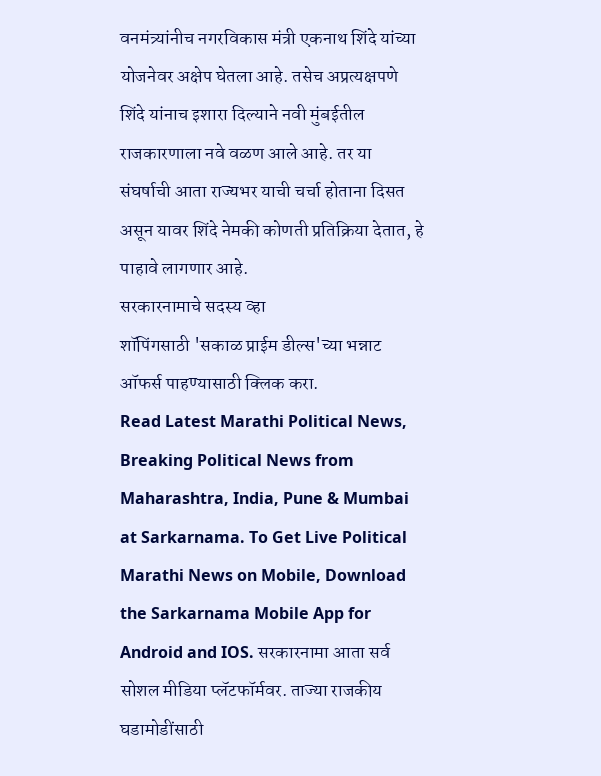वनमंत्र्यांनीच नगरविकास मंत्री एकनाथ शिंदे यांच्या योजनेवर अक्षेप घेतला आहे. तसेच अप्रत्यक्षपणे शिंदे यांनाच इशारा दिल्याने नवी मुंबईतील राजकारणाला नवे वळण आले आहे. तर या संघर्षाची आता राज्यभर याची चर्चा होताना दिसत असून यावर शिंदे नेमकी कोणती प्रतिक्रिया देतात, हे पाहावे लागणार आहे.
सरकारनामाचे सदस्य व्हा
शॉपिंगसाठी 'सकाळ प्राईम डील्स'च्या भन्नाट ऑफर्स पाहण्यासाठी क्लिक करा.
Read Latest Marathi Political News, Breaking Political News from Maharashtra, India, Pune & Mumbai at Sarkarnama. To Get Live Political Marathi News on Mobile, Download the Sarkarnama Mobile App for Android and IOS. सरकारनामा आता सर्व सोशल मीडिया प्लॅटफॉर्मवर. ताज्या राजकीय घडामोडींसाठी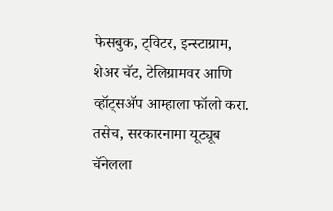फेसबुक, ट्विटर, इन्स्टाग्राम, शेअर चॅट, टेलिग्रामवर आणि व्हॉट्सॲप आम्हाला फॉलो करा. तसेच, सरकारनामा यूट्यूब चॅनेलला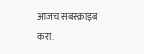आजच सबस्क्राइब करा.